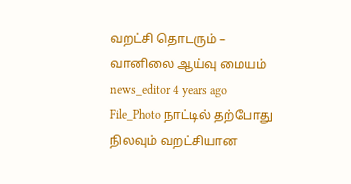வறட்சி தொடரும் – வானிலை ஆய்வு மையம் news_editor 4 years ago File_Photo நாட்டில் தற்போது நிலவும் வறட்சியான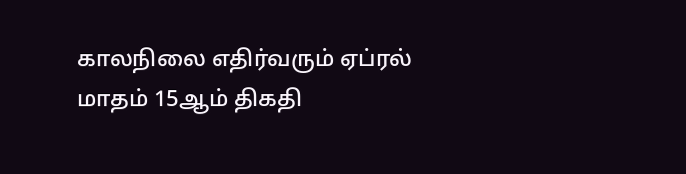காலநிலை எதிர்வரும் ஏப்ரல் மாதம் 15ஆம் திகதி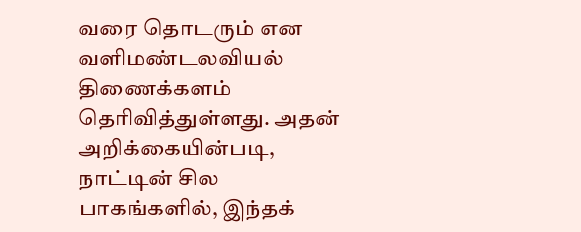வரை தொடரும் என வளிமண்டலவியல் திணைக்களம் தெரிவித்துள்ளது. அதன் அறிக்கையின்படி, நாட்டின் சில பாகங்களில், இந்தக்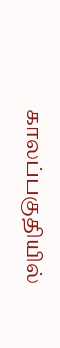காலப்பகுதியில்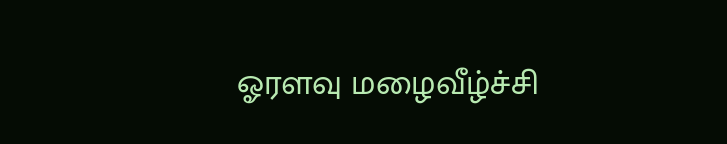ஓரளவு மழைவீழ்ச்சி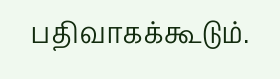பதிவாகக்கூடும்.